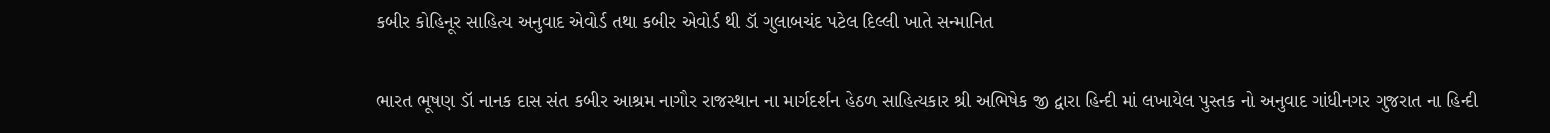કબીર કોહિનૂર સાહિત્ય અનુવાદ એવોર્ડ તથા કબીર એવોર્ડ થી ડૉ ગુલાબચંદ પટેલ દિલ્લી ખાતે સન્માનિત

ભારત ભૂષણ ડૉ નાનક દાસ સંત કબીર આશ્રમ નાગૌર રાજસ્થાન ના માર્ગદર્શન હેઠળ સાહિત્યકાર શ્રી અભિષેક જી દ્વારા હિન્દી માં લખાયેલ પુસ્તક નો અનુવાદ ગાંધીનગર ગુજરાત ના હિન્દી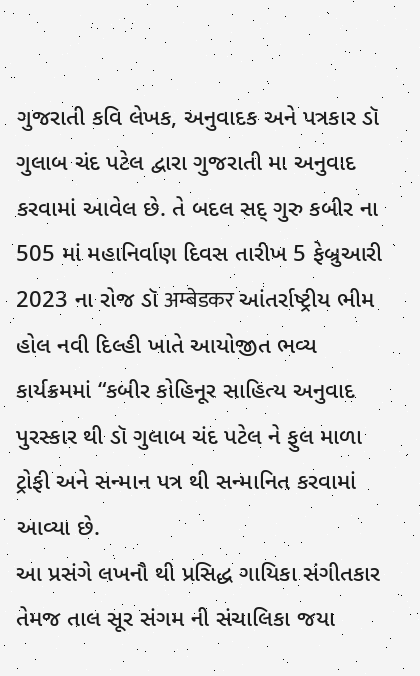ગુજરાતી કવિ લેખક, અનુવાદક અને પત્રકાર ડૉ ગુલાબ ચંદ પટેલ દ્વારા ગુજરાતી મા અનુવાદ કરવામાં આવેલ છે. તે બદલ સદ્ ગુરુ કબીર ના 505 માં મહાનિર્વાણ દિવસ તારીખ 5 ફેબ્રુઆરી 2023 ના રોજ ડૉ अम्बेडकर આંતર્રાષ્ટ્રીય ભીમ હોલ નવી દિલ્હી ખાતે આયોજીત ભવ્ય કાર્યક્રમમાં “કબીર કોહિનૂર સાહિત્ય અનુવાદ પુરસ્કાર થી ડૉ ગુલાબ ચંદ પટેલ ને ફુલ માળા ટ્રોફી અને સન્માન પત્ર થી સન્માનિત કરવામાં આવ્યા છે.
આ પ્રસંગે લખનૌ થી પ્રસિદ્ધ ગાયિકા સંગીતકાર તેમજ તાલ સૂર સંગમ ની સંચાલિકા જયા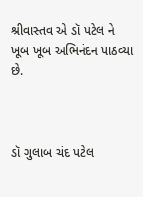શ્રીવાસ્તવ એ ડૉ પટેલ ને ખૂબ ખૂબ અભિનંદન પાઠવ્યા છે.



ડૉ ગુલાબ ચંદ પટેલ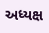અધ્યક્ષ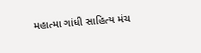મહાત્મા ગાંધી સાહિત્ય મંચ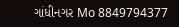ગાંધીનગર Mo 8849794377